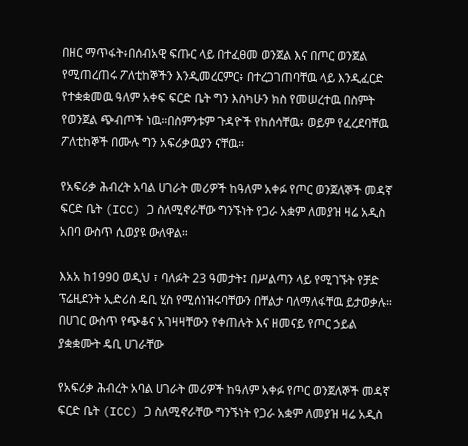በዘር ማጥፋት፥በሰብአዊ ፍጡር ላይ በተፈፀመ ወንጀል እና በጦር ወንጀል የሚጠረጠሩ ፖለቲከኞችን እንዲመረርምር፥ በተረጋገጠባቸዉ ላይ እንዲፈርድ የተቋቋመዉ ዓለም አቀፍ ፍርድ ቤት ግን እስካሁን ክስ የመሠረተዉ በስምት የወንጀል ጭብጦች ነዉ።በስምንቱም ጉዳዮች የከሰሳቸዉ፥ ወይም የፈረደባቸዉ ፖለቲከኞች በሙሉ ግን አፍሪቃዉያን ናቸዉ።

የአፍሪቃ ሕብረት አባል ሀገራት መሪዎች ከዓለም አቀፉ የጦር ወንጀለኞች መዳኛ ፍርድ ቤት (ICC) ጋ ስለሚኖራቸው ግንኙነት የጋራ አቋም ለመያዝ ዛሬ አዲስ አበባ ውስጥ ሲወያዩ ውለዋል።

እአአ ከ1990 ወዲህ ፣ ባለፉት 23 ዓመታት፤ በሥልጣን ላይ የሚገኙት የቻድ ፕሬዚደንት ኢድሪስ ዴቢ ሂስ የሚሰነዝሩባቸውን በቸልታ ባለማለፋቸዉ ይታወቃሉ። በሀገር ውስጥ የጭቆና አገዛዛቸውን የቀጠሉት እና ዘመናይ የጦር ኃይል ያቋቋሙት ዴቢ ሀገራቸው

የአፍሪቃ ሕብረት አባል ሀገራት መሪዎች ከዓለም አቀፉ የጦር ወንጀለኞች መዳኛ ፍርድ ቤት (ICC) ጋ ስለሚኖራቸው ግንኙነት የጋራ አቋም ለመያዝ ዛሬ አዲስ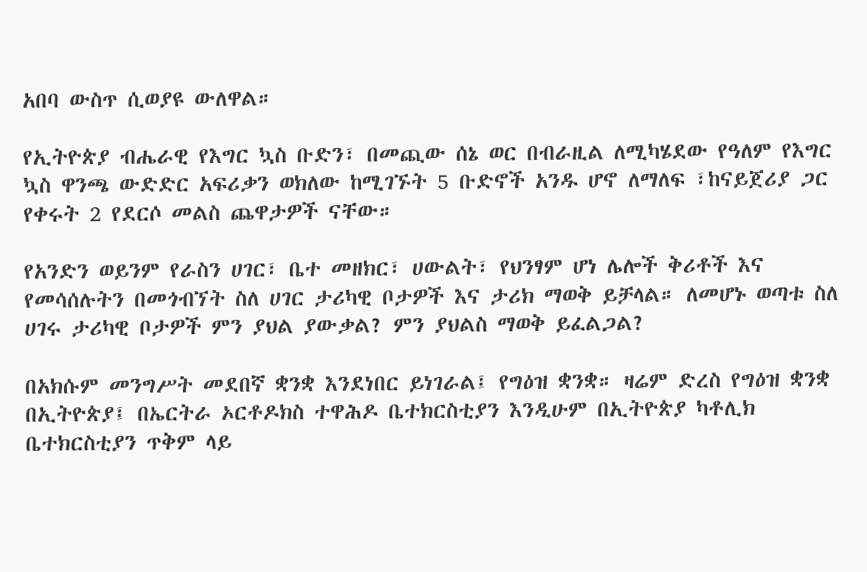አበባ ውስጥ ሲወያዩ ውለዋል።

የኢትዮጵያ ብሔራዊ የእግር ኳስ ቡድን፣ በመጪው ሰኔ ወር በብራዚል ለሚካሄደው የዓለም የእግር ኳስ ዋንጫ ውድድር አፍሪቃን ወክለው ከሚገኙት 5 ቡድኖች አንዱ ሆኖ ለማለፍ ፣ከናይጀሪያ ጋር የቀሩት 2 የደርሶ መልስ ጨዋታዎች ናቸው።

የአንድን ወይንም የራስን ሀገር፣ ቤተ መዘክር፣ ሀውልት፣ የህንፃም ሆነ ሌሎች ቅሪቶች እና የመሳሰሉትን በመጎብኘት ስለ ሀገር ታሪካዊ ቦታዎች እና ታሪክ ማወቅ ይቻላል። ለመሆኑ ወጣቱ ስለ ሀገሩ ታሪካዊ ቦታዎች ምን ያህል ያውቃል? ምን ያህልስ ማወቅ ይፈልጋል?

በአክሱም መንግሥት መደበኛ ቋንቋ እንደነበር ይነገራል፤ የግዕዝ ቋንቋ። ዛሬም ድረስ የግዕዝ ቋንቋ በኢትዮጵያ፤ በኤርትራ ኦርቶዶክስ ተዋሕዶ ቤተክርስቲያን እንዲሁም በኢትዮጵያ ካቶሊክ ቤተክርስቲያን ጥቅም ላይ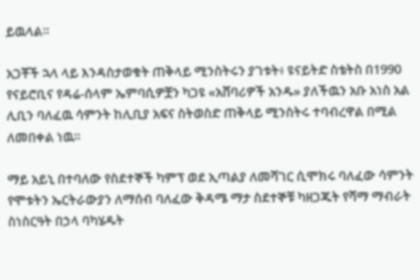ይዉላል።

አጋቾች ኋላ ላይ እንዳስታወቁት ጠቅላይ ሚንስትሩን ያገቱት፥ ዩናይትድ ስቴትስ በ1990 የናይሮቢና የዳሬ-ሰላም ኤምባሲዎቿን ካጋዩ «አሸባሪዎች አንዱ» ያለችዉን አቡ አነስ አል ሊቢን ባለፈዉ ሳምንት ከሊቢያ አፍና ስትወስድ ጠቅላይ ሚንስትሩ ተባብረዋል በሚል ለመበቀል ነዉ።

ማይ አይኒ በተባለው የስደተኞች ካምፕ ወደ ኢጣልያ ለመሻገር ሲሞክሩ ባለፈው ሳምንት የሞቱትን ኤርትራውያን ለማሰብ ባለፈው ቅዳሜ ማታ ስደተኞቹ ካዘጋጁት የሻማ ማብራት ስነስርዓት በኃላ ባካሄዱት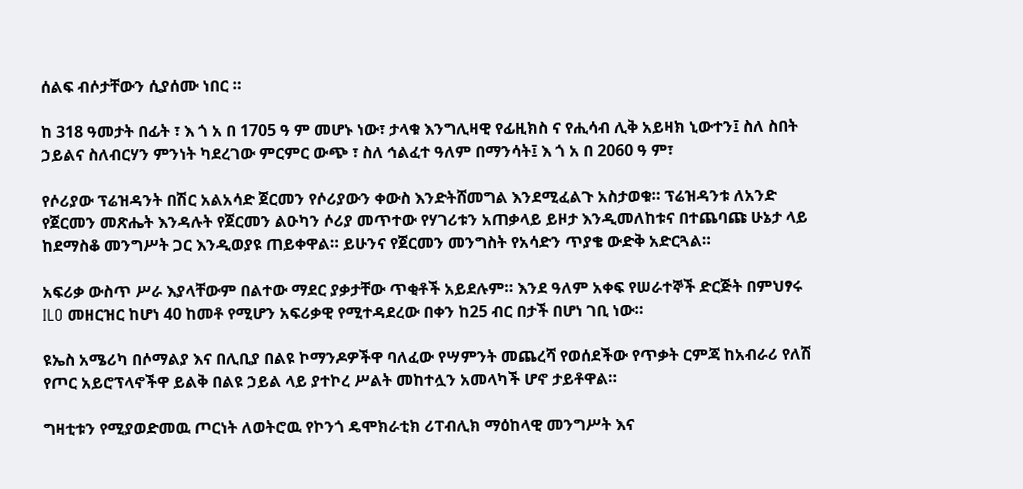ሰልፍ ብሶታቸውን ሲያሰሙ ነበር ።

ከ 318 ዓመታት በፊት ፣ እ ጎ አ በ 1705 ዓ ም መሆኑ ነው፣ ታላቁ እንግሊዛዊ የፊዚክስ ና የሒሳብ ሊቅ አይዛክ ኒውተን፤ ስለ ስበት ኃይልና ስለብርሃን ምንነት ካደረገው ምርምር ውጭ ፣ ስለ ኅልፈተ ዓለም በማንሳት፤ እ ጎ አ በ 2060 ዓ ም፣

የሶሪያው ፕሬዝዳንት በሽር አልአሳድ ጀርመን የሶሪያውን ቀውስ እንድትሸመግል እንደሚፈልጉ አስታወቁ። ፕሬዝዳንቱ ለአንድ የጀርመን መጽሔት እንዳሉት የጀርመን ልዑካን ሶሪያ መጥተው የሃገሪቱን አጠቃላይ ይዞታ እንዲመለከቱና በተጨባጩ ሁኔታ ላይ ከደማስቆ መንግሥት ጋር እንዲወያዩ ጠይቀዋል። ይሁንና የጀርመን መንግስት የአሳድን ጥያቄ ውድቅ አድርጓል።

አፍሪቃ ውስጥ ሥራ እያላቸውም በልተው ማደር ያቃታቸው ጥቂቶች አይደሉም። እንደ ዓለም አቀፍ የሠራተኞች ድርጅት በምህፃሩ ILO መዘርዝር ከሆነ 40 ከመቶ የሚሆን አፍሪቃዊ የሚተዳደረው በቀን ከ25 ብር በታች በሆነ ገቢ ነው።

ዩኤስ አሜሪካ በሶማልያ እና በሊቢያ በልዩ ኮማንዶዎችዋ ባለፈው የሣምንት መጨረሻ የወሰደችው የጥቃት ርምጃ ከአብራሪ የለሽ የጦር አይሮፕላኖችዋ ይልቅ በልዩ ኃይል ላይ ያተኮረ ሥልት መከተሏን አመላካች ሆኖ ታይቶዋል።

ግዛቲቱን የሚያወድመዉ ጦርነት ለወትሮዉ የኮንጎ ዴሞክራቲክ ሪፐብሊክ ማዕከላዊ መንግሥት እና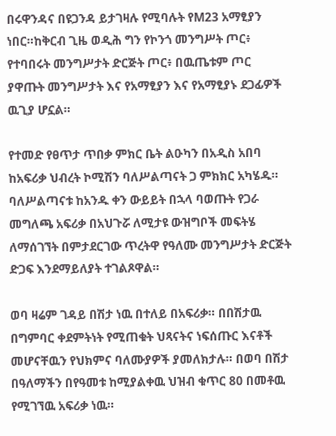በሩዋንዳና በዩጋንዳ ይታገዛሉ የሚባሉት የM23 አማፂያን ነበር።ከቅርብ ጊዜ ወዲሕ ግን የኮንጎ መንግሥት ጦር፥ የተባበሩት መንግሥታት ድርጅት ጦር፥ በዉጤቱም ጦር ያዋጡት መንግሥታት እና የአማፂያን እና የአማፂያኑ ደጋፊዎች ዉጊያ ሆኗል።

የተመድ የፀጥታ ጥበቃ ምክር ቤት ልዑካን በአዲስ አበባ ከአፍሪቃ ህብረት ኮሚሽን ባለሥልጣናት ጋ ምክክር አካሄዱ። ባለሥልጣናቱ ከአንዱ ቀን ውይይት በኋላ ባወጡት የጋራ መግለጫ አፍሪቃ በአህጉሯ ለሚታዩ ውዝግቦች መፍትሄ ለማሰገኘት በምታደርገው ጥረትዋ የዓለሙ መንግሥታት ድርጅት ድጋፍ እንደማይለያት ተገልጾዋል።

ወባ ዛሬም ገዳይ በሽታ ነዉ በተለይ በአፍሪቃ። በበሽታዉ በግምባር ቀደምትነት የሚጠቁት ህጻናትና ነፍሰጡር እናቶች መሆናቸዉን የህክምና ባለሙያዎች ያመለክታሉ። በወባ በሽታ በዓለማችን በየዓመቱ ከሚያልቀዉ ህዝብ ቁጥር 80 በመቶዉ የሚገኘዉ አፍሪቃ ነዉ።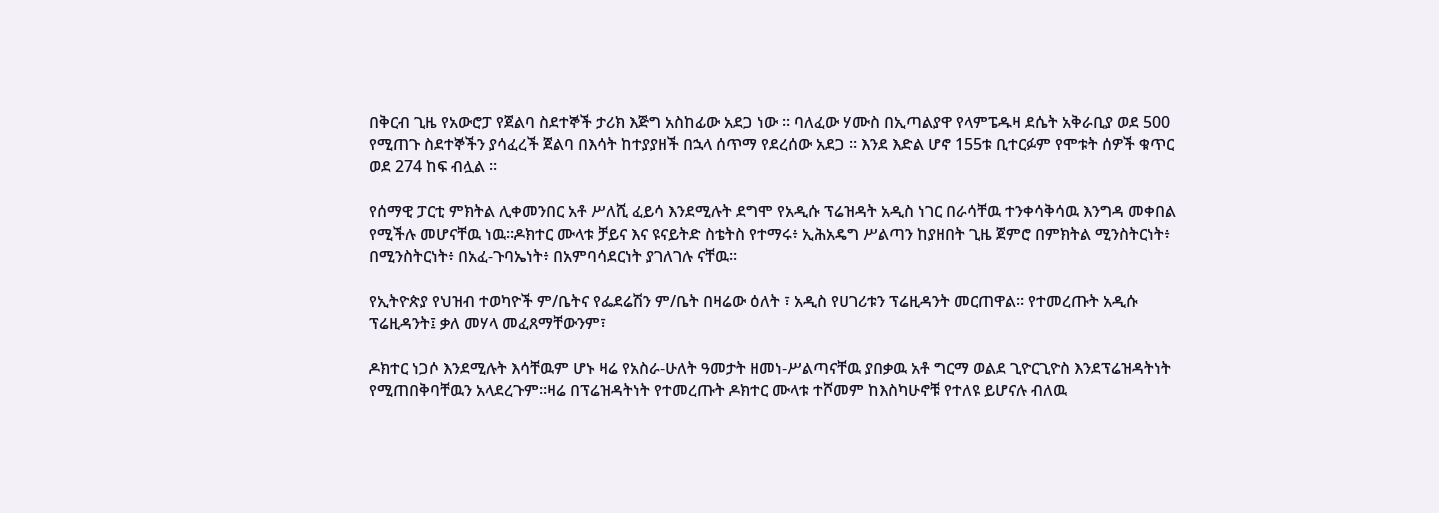በቅርብ ጊዜ የአውሮፓ የጀልባ ስደተኞች ታሪክ እጅግ አስከፊው አደጋ ነው ። ባለፈው ሃሙስ በኢጣልያዋ የላምፔዱዛ ደሴት አቅራቢያ ወደ 500 የሚጠጉ ስደተኞችን ያሳፈረች ጀልባ በእሳት ከተያያዘች በኋላ ሰጥማ የደረሰው አደጋ ። እንደ እድል ሆኖ 155ቱ ቢተርፉም የሞቱት ሰዎች ቁጥር ወደ 274 ከፍ ብሏል ።

የሰማዊ ፓርቲ ምክትል ሊቀመንበር አቶ ሥለሺ ፈይሳ እንደሚሉት ደግሞ የአዲሱ ፕሬዝዳት አዲስ ነገር በራሳቸዉ ተንቀሳቅሳዉ እንግዳ መቀበል የሚችሉ መሆናቸዉ ነዉ።ዶክተር ሙላቱ ቻይና እና ዩናይትድ ስቴትስ የተማሩ፥ ኢሕአዴግ ሥልጣን ከያዘበት ጊዜ ጀምሮ በምክትል ሚንስትርነት፥ በሚንስትርነት፥ በአፈ-ጉባኤነት፥ በአምባሳደርነት ያገለገሉ ናቸዉ።

የኢትዮጵያ የህዝብ ተወካዮች ም/ቤትና የፌደሬሽን ም/ቤት በዛሬው ዕለት ፣ አዲስ የሀገሪቱን ፕሬዚዳንት መርጠዋል። የተመረጡት አዲሱ ፕሬዚዳንት፤ ቃለ መሃላ መፈጸማቸውንም፣

ዶክተር ነጋሶ እንደሚሉት እሳቸዉም ሆኑ ዛሬ የአስራ-ሁለት ዓመታት ዘመነ-ሥልጣናቸዉ ያበቃዉ አቶ ግርማ ወልደ ጊዮርጊዮስ እንደፕሬዝዳትነት የሚጠበቅባቸዉን አላደረጉም።ዛሬ በፕሬዝዳትነት የተመረጡት ዶክተር ሙላቱ ተሾመም ከእስካሁኖቹ የተለዩ ይሆናሉ ብለዉ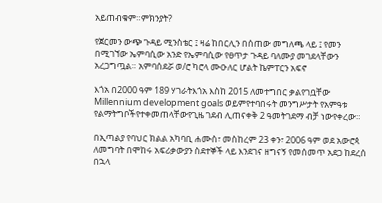አይጠብቁም።ምክንያት?

የጀርመን ውጭ ጉዳይ ሚንስቴር ፤ ዛሬ ከበርሊን በሰጠው መግለጫ ላይ ፤ የመን በሚገኘው ኤምባሲው አንድ የኤምባሲው የፀጥታ ጉዳይ ባለሙያ መገደላቸውን አረጋግጧል። አምባሰደሯ ወ/ሮ ካሮላ ሙዑለር ሆልት ኬምፐርን አፍኖ

እጎአ በ2000 ዓም 189 ሃገራትእጎአ እስከ 2015 ለመተግበር ቃልየገቧቸው Millennium development goals ወይምየተባበሩት መንግሥታት የአምዓቱ የልማትግቦችየተቀመጠላቸውየጊዜ ገደብ ሊጠናቀቅ 2 ዓመትገደማ ብቻ ነውየቀረው።

በኢጣልያ የባህር ክልል አካባቢ ሐሙስ፣ መስከረም 23 ቀን፣ 2006 ዓም ወደ አውሮጳ ለመግባት በሞከሩ አፍሪቃውያን ስደተኞች ላይ እንደገና ዘግናኝ የመሰመጥ አደጋ ከደረሰ በኋላ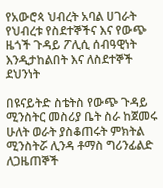የአውሮጳ ህብረት አባል ሀገራት የህብረቱ የስደተኞችና እና የውጭ ዜጎች ጉዳይ ፖሊሲ ሰብዓዊነት እንዲታከልበት እና ለስደተኞች ደህንነት

በዩናይትድ ስቴትስ የውጭ ጉዳይ ሚንስትር መስሪያ ቤት ስራ ከጀመሩ ሁለት ወራት ያስቆጠሩት ምክትል ሚንስትሯ ሊንዳ ቶማስ ግሪንፊልድ ለጋዜጠኞች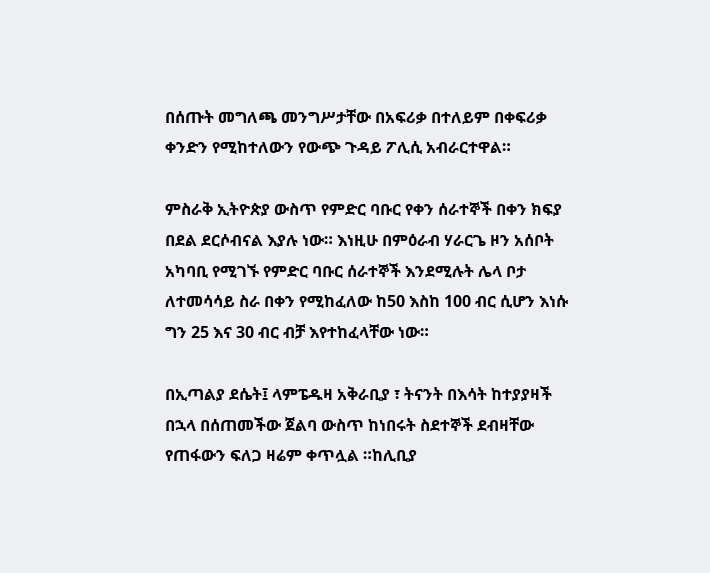በሰጡት መግለጫ መንግሥታቸው በአፍሪቃ በተለይም በቀፍሪቃ ቀንድን የሚከተለውን የውጭ ጉዳይ ፖሊሲ አብራርተዋል።

ምስራቅ ኢትዮጵያ ውስጥ የምድር ባቡር የቀን ሰራተኞች በቀን ክፍያ በደል ደርሶብናል እያሉ ነው። እነዚሁ በምዕራብ ሃራርጌ ዞን አሰቦት አካባቢ የሚገኙ የምድር ባቡር ሰራተኞች እንደሚሉት ሌላ ቦታ ለተመሳሳይ ስራ በቀን የሚከፈለው ከ50 እስከ 100 ብር ሲሆን እነሱ ግን 25 እና 30 ብር ብቻ እየተከፈላቸው ነው።

በኢጣልያ ደሴት፤ ላምፔዱዛ አቅራቢያ ፣ ትናንት በእሳት ከተያያዛች በኋላ በሰጠመችው ጀልባ ውስጥ ከነበሩት ስደተኞች ደብዛቸው የጠፋውን ፍለጋ ዛሬም ቀጥሏል ።ከሊቢያ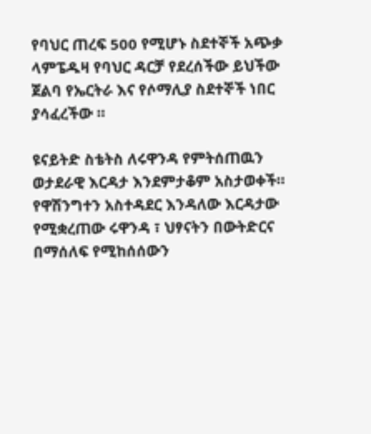የባህር ጠረፍ 500 የሚሆኑ ስደተኞች አጭቃ ላምፔዱዛ የባህር ዳርቻ የደረሰችው ይህችው ጀልባ የኤርትራ እና የሶማሊያ ስደተኞች ነበር ያሳፈረችው ።

ዩናይትድ ስቴትስ ለሩዋንዳ የምትሰጠዉን ወታደራዊ እርዳታ እንደምታቆም አስታወቀች። የዋሽንግተን አስተዳደር እንዳለው እርዳታው የሚቋረጠው ሩዋንዳ ፣ ህፃናትን በውትድርና በማሰለፍ የሚከሰሰውን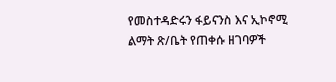የመስተዳድሩን ፋይናንስ እና ኢኮኖሚ ልማት ጽ/ቤት የጠቀሱ ዘገባዎች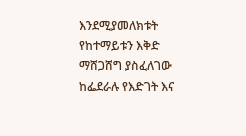እንደሚያመለክቱት የከተማይቱን እቅድ ማሸጋሸግ ያስፈለገው ከፌደራሉ የእድገት እና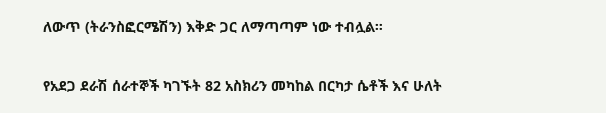ለውጥ (ትራንስፎርሜሽን) እቅድ ጋር ለማጣጣም ነው ተብሏል።

የአደጋ ደራሽ ሰራተኞች ካገኙት 82 አስክሪን መካከል በርካታ ሴቶች እና ሁለት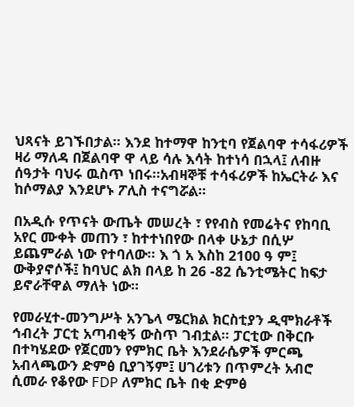ህጻናት ይገኙበታል። እንደ ከተማዋ ከንቲባ የጀልባዋ ተሳፋሪዎች ዛሪ ማለዳ በጀልባዋ ዋ ላይ ሳሉ እሳት ከተነሳ በኋላ፤ ለብዙ ሰዓታት ባህሩ ዉስጥ ነበሩ።አብዛኞቹ ተሳፋሪዎች ከኤርትራ እና ከሶማልያ እንደሆኑ ፖሊስ ተናግሯል።

በአዲሱ የጥናት ውጤት መሠረት ፣ የየብስ የመሬትና የከባቢ አየር ሙቀት መጠን ፣ ከተተነበየው በላቀ ሁኔታ በሲሦ ይጨምራል ነው የተባለው። እ ጎ አ እስከ 2100 ዓ ም፤ ውቅያኖሶች፤ ከባህር ልክ በላይ ከ 26 -82 ሴንቲሜትር ከፍታ ይኖራቸዋል ማለት ነው።

የመራሂተ-መንግሥት አንጌላ ሜርክል ክርስቲያን ዲሞክራቶች ኅብረት ፓርቲ አጣብቂኝ ውስጥ ገብቷል። ፓርቲው በቅርቡ በተካሄደው የጀርመን የምክር ቤት እንደራሴዎች ምርጫ አብላጫውን ድምፅ ቢያገኝም፤ ሀገሪቱን በጥምረት አብሮ ሲመራ የቆየው FDP ለምክር ቤት በቂ ድምፅ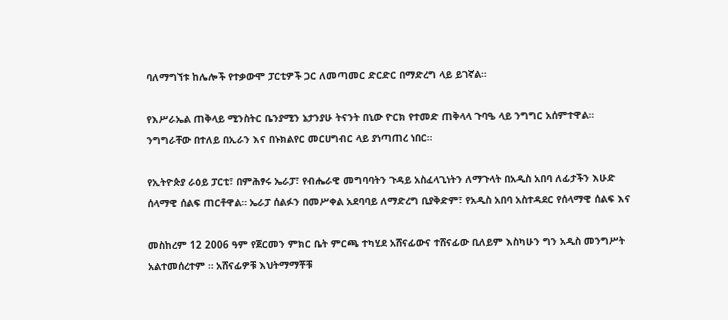ባለማግኘቱ ከሌሎች የተቃውሞ ፓርቲዎች ጋር ለመጣመር ድርድር በማድረግ ላይ ይገኛል።

የእሥራኤል ጠቅላይ ሚንስትር ቤንያሚን ኔታንያሁ ትናንት በኒው ዮርክ የተመድ ጠቅላላ ጉባዔ ላይ ንግግር አሰምተዋል። ንግግራቸው በተለይ በኢራን እና በኑክልየር መርሀግብር ላይ ያነጣጠረ ነበር።

የኢትዮጵያ ራዕይ ፓርቲ፣ በምሕፃሩ ኤራፓ፣ የብሔራዊ መግባባትን ጉዳይ አስፈላጊነትን ለማጉላት በአዲስ አበባ ለፊታችን እሁድ ሰላማዊ ሰልፍ ጠርቶዋል። ኤራፓ ሰልፉን በመሥቀል አደባባይ ለማድረግ ቢያቅድም፣ የአዲስ አበባ አስተዳደር የሰላማዊ ሰልፍ እና

መስከረም 12 2006 ዓም የጀርመን ምክር ቤት ምርጫ ተካሂደ አሸናፊውና ተሸናፊው ቢለይም እስካሁን ግን አዲስ መንግሥት አልተመሰረተም ። አሸናፊዎቹ እህትማማቾቹ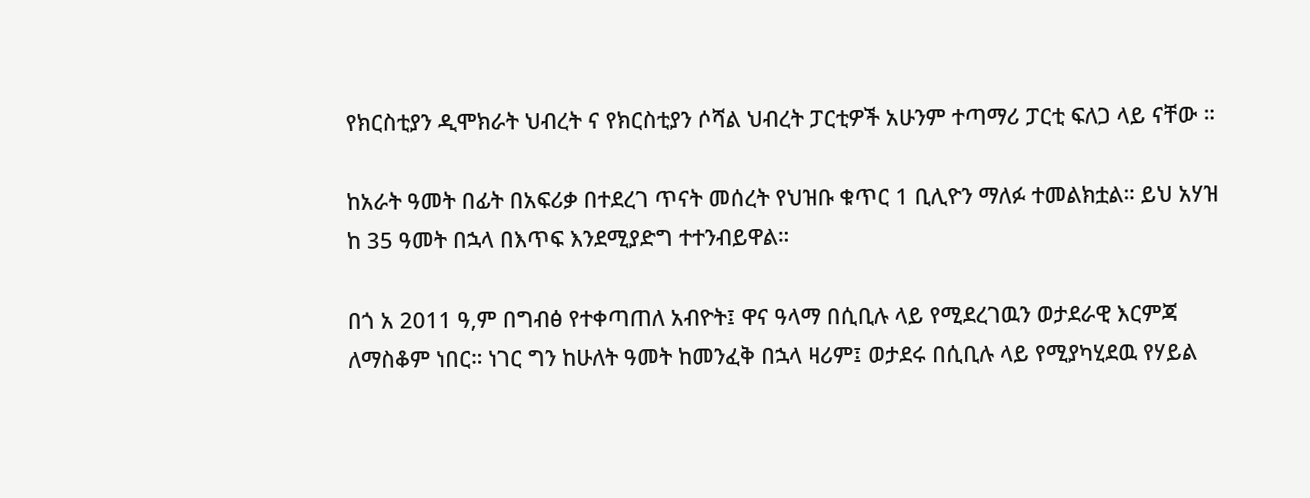የክርስቲያን ዲሞክራት ህብረት ና የክርስቲያን ሶሻል ህብረት ፓርቲዎች አሁንም ተጣማሪ ፓርቲ ፍለጋ ላይ ናቸው ።

ከአራት ዓመት በፊት በአፍሪቃ በተደረገ ጥናት መሰረት የህዝቡ ቁጥር 1 ቢሊዮን ማለፉ ተመልክቷል። ይህ አሃዝ ከ 35 ዓመት በኋላ በእጥፍ እንደሚያድግ ተተንብይዋል።

በጎ አ 2011 ዓ,ም በግብፅ የተቀጣጠለ አብዮት፤ ዋና ዓላማ በሲቢሉ ላይ የሚደረገዉን ወታደራዊ እርምጃ ለማስቆም ነበር። ነገር ግን ከሁለት ዓመት ከመንፈቅ በኋላ ዛሪም፤ ወታደሩ በሲቢሉ ላይ የሚያካሂደዉ የሃይል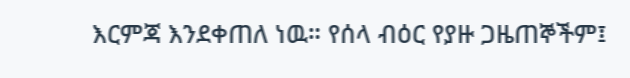እርምጃ እንደቀጠለ ነዉ። የሰላ ብዕር የያዙ ጋዜጠኞችም፤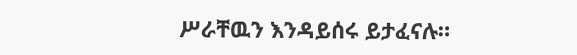ሥራቸዉን እንዳይሰሩ ይታፈናሉ።